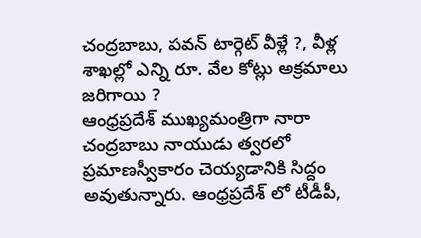చంద్రబాబు, పవన్ టార్గెట్ వీళ్లే ?, వీళ్ల శాఖల్లో ఎన్ని రూ. వేల కోట్లు అక్రమాలు జరిగాయి ?
ఆంధ్రప్రదేశ్ ముఖ్యమంత్రిగా నారా చంద్రబాబు నాయుడు త్వరలో ప్రమాణస్వీకారం చెయ్యడానికి సిద్దం అవుతున్నారు. ఆంధ్రప్రదేశ్ లో టీడీపీ,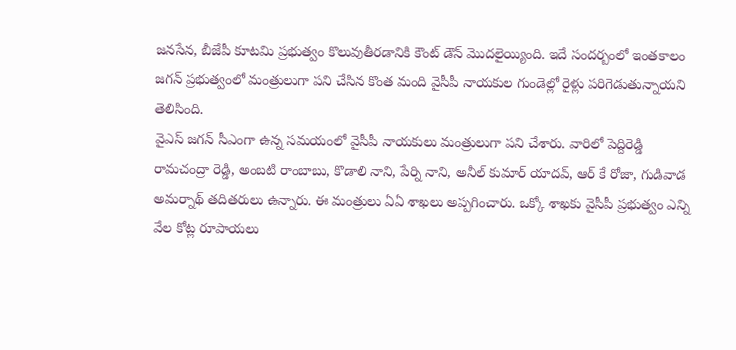జనసేన, బీజేపీ కూటమి ప్రభుత్వం కొలువుతీరడానికి కౌంట్ డౌన్ మొదలైయ్యింది. ఇదే సందర్బంలో ఇంతకాలం జగన్ ప్రభుత్వంలో మంత్రులుగా పని చేసిన కొంత మంది వైసీపీ నాయకుల గుండెల్లో రైళ్లు పరిగెడుతున్నాయని తెలిసింది.
వైఎస్ జగన్ సీఎంగా ఉన్న సమయంలో వైసీపీ నాయకులు మంత్రులుగా పని చేశారు. వారిలో పెద్దిరెడ్డి రామచంద్రా రెడ్డి, అంబటి రాంబాబు, కొడాలి నాని, పేర్ని నాని, అనీల్ కుమార్ యాదవ్, ఆర్ కే రోజా, గుడివాడ అమర్నాథ్ తదితరులు ఉన్నారు. ఈ మంత్రులు ఏఏ శాఖలు అప్పగించారు. ఒక్కో శాఖకు వైసీపీ ప్రభుత్వం ఎన్ని వేల కోట్ల రూపాయలు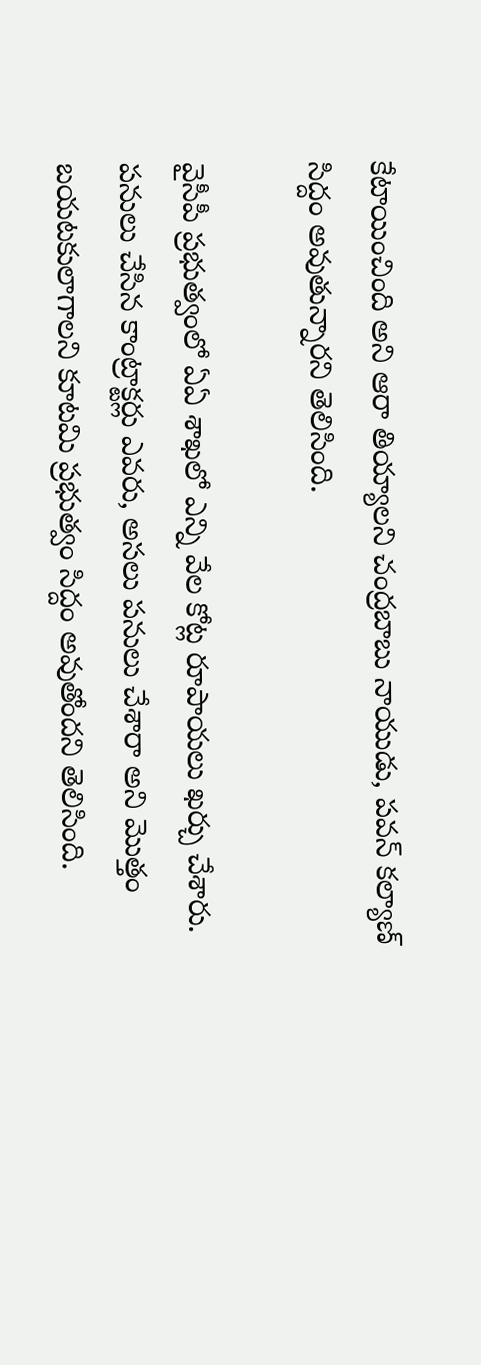కేటాయించింది అని ఆరా తియ్యాలని చంద్రబాబు నాయుడు, పవన్ కల్యాణ్ సిద్దం అవుతున్నారని తెలిసింది.

వైసీపీ ప్రభుత్వంలో ఏఏ శాఖలో ఎన్ని వేల కోట్ల రూపాయలు ఖర్చు చేశారు. పనులు చేసిన కాంట్రాక్టర్లు ఎవరు, అసలు పనులు చేశారా అని మొత్తం బయటకులాగాలని కూటమి ప్రభుత్వం సిద్దం అవుతోందని తెలిసింది.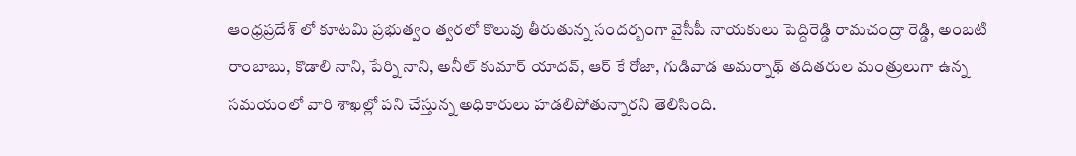ఆంధ్రప్రదేశ్ లో కూటమి ప్రభుత్వం త్వరలో కొలువు తీరుతున్న సందర్బంగా వైసీపీ నాయకులు పెద్దిరెడ్డి రామచంద్రా రెడ్డి, అంబటి రాంబాబు, కొడాలి నాని, పేర్ని నాని, అనీల్ కుమార్ యాదవ్, ఆర్ కే రోజా, గుడివాడ అమర్నాథ్ తదితరుల మంత్రులుగా ఉన్న సమయంలో వారి శాఖల్లో పని చేస్తున్న అధికారులు హడలిపోతున్నారని తెలిసింది.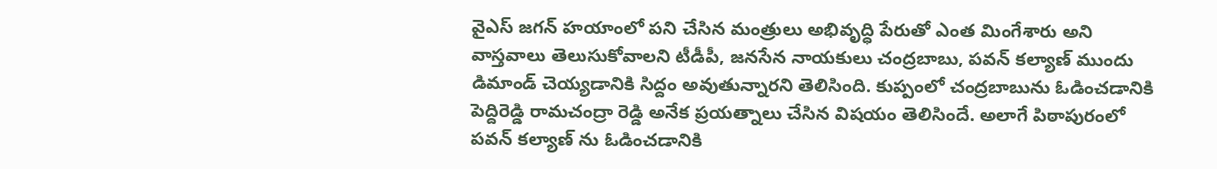వైఎస్ జగన్ హయాంలో పని చేసిన మంత్రులు అభివృద్ధి పేరుతో ఎంత మింగేశారు అని వాస్తవాలు తెలుసుకోవాలని టీడీపీ, జనసేన నాయకులు చంద్రబాబు, పవన్ కల్యాణ్ ముందు డిమాండ్ చెయ్యడానికి సిద్దం అవుతున్నారని తెలిసింది. కుప్పంలో చంద్రబాబును ఓడించడానికి పెద్దిరెడ్డి రామచంద్రా రెడ్డి అనేక ప్రయత్నాలు చేసిన విషయం తెలిసిందే. అలాగే పిఠాపురంలో పవన్ కల్యాణ్ ను ఓడించడానికి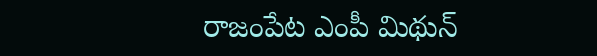రాజంపేట ఎంపీ మిథున్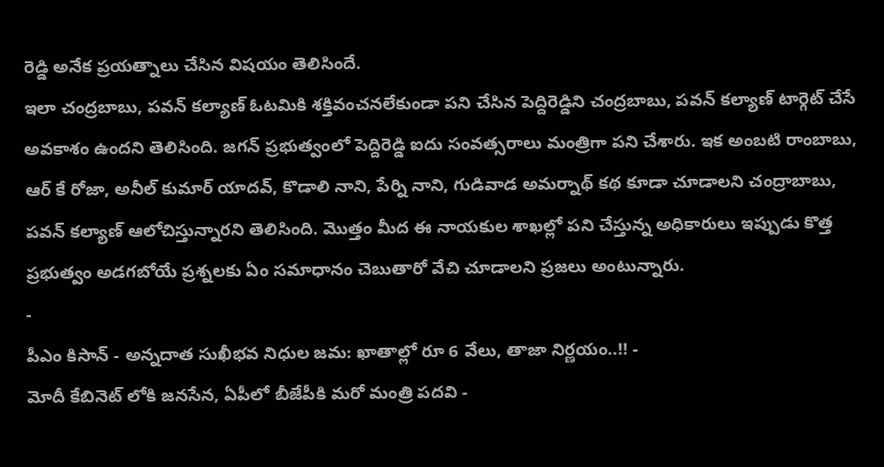రెడ్డి అనేక ప్రయత్నాలు చేసిన విషయం తెలిసిందే.
ఇలా చంద్రబాబు, పవన్ కల్యాణ్ ఓటమికి శక్తివంచనలేకుండా పని చేసిన పెద్దిరెడ్డిని చంద్రబాబు, పవన్ కల్యాణ్ టార్గెట్ చేసే అవకాశం ఉందని తెలిసింది. జగన్ ప్రభుత్వంలో పెద్దిరెడ్డి ఐదు సంవత్సరాలు మంత్రిగా పని చేశారు. ఇక అంబటి రాంబాబు, ఆర్ కే రోజా, అనీల్ కుమార్ యాదవ్, కొడాలి నాని, పేర్ని నాని, గుడివాడ అమర్నాథ్ కథ కూడా చూడాలని చంద్రాబాబు, పవన్ కల్యాణ్ ఆలోచిస్తున్నారని తెలిసింది. మొత్తం మీద ఈ నాయకుల శాఖల్లో పని చేస్తున్న అధికారులు ఇప్పుడు కొత్త ప్రభుత్వం అడగబోయే ప్రశ్నలకు ఏం సమాధానం చెబుతారో వేచి చూడాలని ప్రజలు అంటున్నారు.
-
పీఎం కిసాన్ - అన్నదాత సుఖీభవ నిధుల జమ: ఖాతాల్లో రూ 6 వేలు, తాజా నిర్ణయం..!! -
మోదీ కేబినెట్ లోకి జనసేన, ఏపీలో బీజేపీకి మరో మంత్రి పదవి -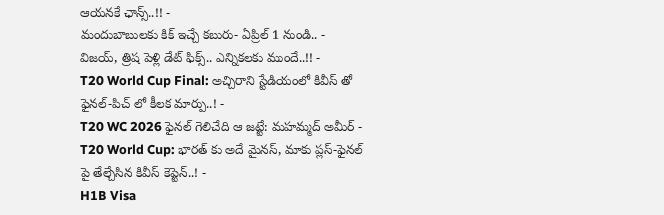ఆయనకే ఛాన్స్..!! -
మందుబాబులకు కిక్ ఇచ్చే కబురు- ఏప్రిల్ 1 నుండి.. -
విజయ్, త్రిష పెళ్లి డేట్ ఫిక్స్.. ఎన్నికలకు ముందే..!! -
T20 World Cup Final: అచ్చిరాని స్టేడియంలో కివీస్ తో ఫైనల్-పిచ్ లో కీలక మార్పు..! -
T20 WC 2026 ఫైనల్ గెలిచేది ఆ జట్టే: మహమ్మద్ అమీర్ -
T20 World Cup: భారత్ కు అదే మైనస్, మాకు ప్లస్-ఫైనల్ పై తేల్చేసిన కివీస్ కెప్టెన్..! -
H1B Visa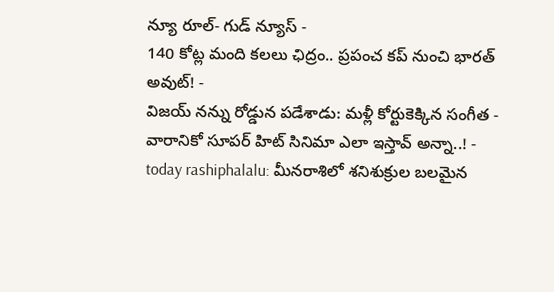న్యూ రూల్- గుడ్ న్యూస్ -
140 కోట్ల మంది కలలు ఛిద్రం.. ప్రపంచ కప్ నుంచి భారత్ అవుట్! -
విజయ్ నన్ను రోడ్డున పడేశాడు: మళ్లీ కోర్టుకెక్కిన సంగీత -
వారానికో సూపర్ హిట్ సినిమా ఎలా ఇస్తావ్ అన్నా..! -
today rashiphalalu: మీనరాశిలో శనిశుక్రుల బలమైన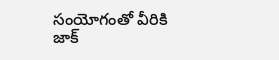సంయోగంతో వీరికి జాక్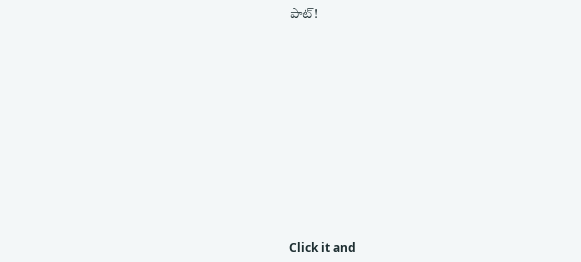పాట్!












Click it and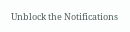Unblock the Notifications